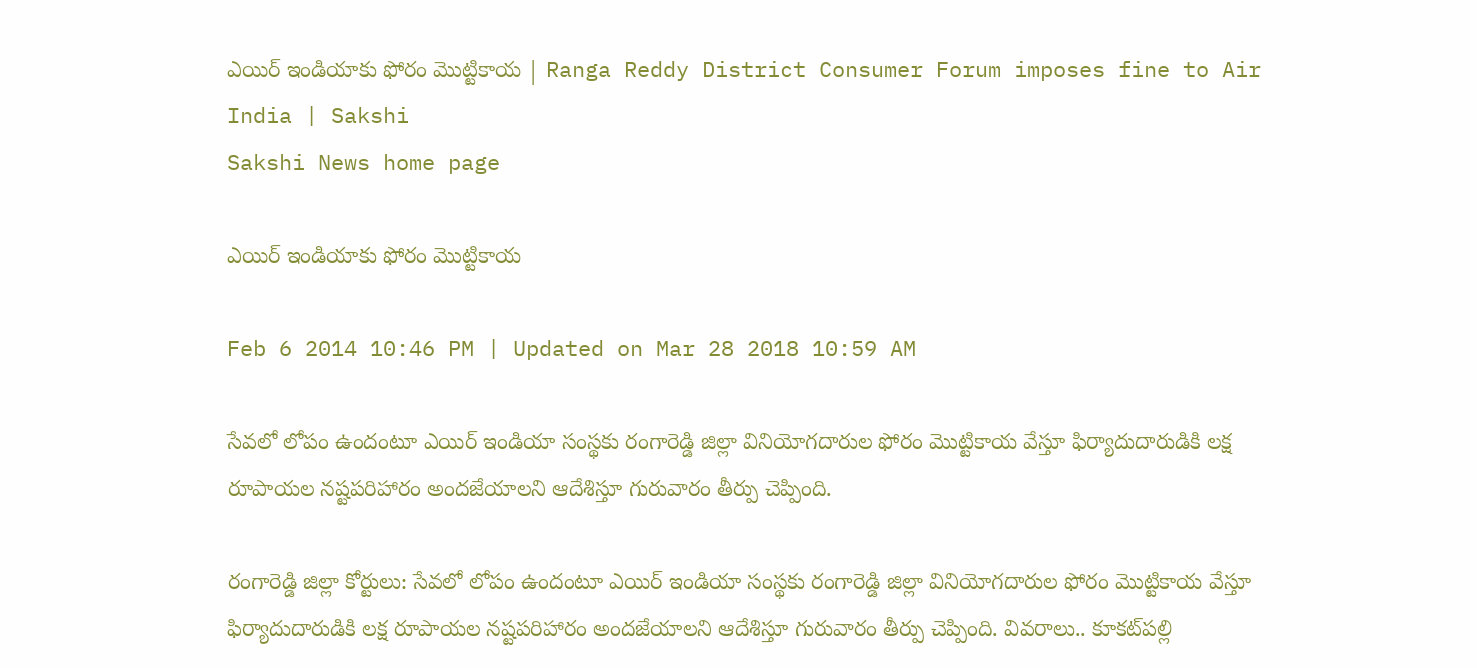ఎయిర్ ఇండియాకు ఫోరం మొట్టికాయ | Ranga Reddy District Consumer Forum imposes fine to Air India | Sakshi
Sakshi News home page

ఎయిర్ ఇండియాకు ఫోరం మొట్టికాయ

Feb 6 2014 10:46 PM | Updated on Mar 28 2018 10:59 AM

సేవలో లోపం ఉందంటూ ఎయిర్ ఇండియా సంస్థకు రంగారెడ్డి జిల్లా వినియోగదారుల ఫోరం మొట్టికాయ వేస్తూ ఫిర్యాదుదారుడికి లక్ష రూపాయల నష్టపరిహారం అందజేయాలని ఆదేశిస్తూ గురువారం తీర్పు చెప్పింది.

రంగారెడ్డి జిల్లా కోర్టులు: సేవలో లోపం ఉందంటూ ఎయిర్ ఇండియా సంస్థకు రంగారెడ్డి జిల్లా వినియోగదారుల ఫోరం మొట్టికాయ వేస్తూ ఫిర్యాదుదారుడికి లక్ష రూపాయల నష్టపరిహారం అందజేయాలని ఆదేశిస్తూ గురువారం తీర్పు చెప్పింది. వివరాలు.. కూకట్‌పల్లి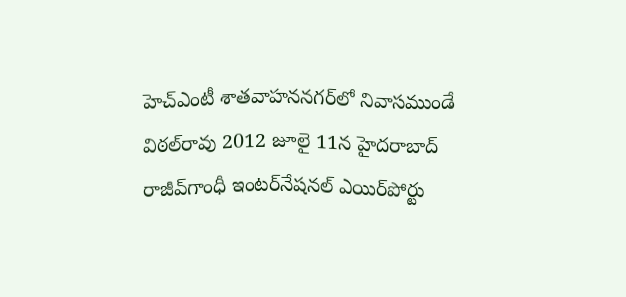హెచ్‌ఎంటీ శాతవాహననగర్‌లో నివాసముండే విఠల్‌రావు 2012 జూలై 11న హైదరాబాద్ రాజీవ్‌గాంధీ ఇంటర్‌నేషనల్ ఎయిర్‌పోర్టు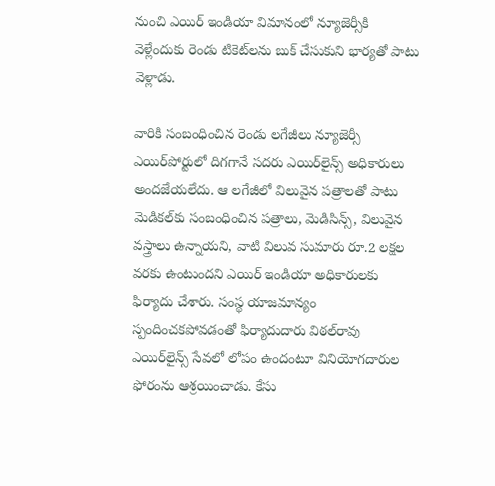నుంచి ఎయిర్ ఇండియా విమానంలో న్యూజెర్సీకి వెళ్లేందుకు రెండు టికెట్‌లను బుక్ చేసుకుని భార్యతో పాటు వెళ్లాడు.

వారికి సంబంధించిన రెండు లగేజీలు న్యూజెర్సీ ఎయిర్‌పోర్టులో దిగగానే సదరు ఎయిర్‌లైన్స్ అధికారులు అందజేయలేదు. ఆ లగేజీలో విలువైన పత్రాలతో పాటు మెడికల్‌కు సంబంధించిన పత్రాలు, మెడిసిన్స్, విలువైన వస్త్రాలు ఉన్నాయని, వాటి విలువ సుమారు రూ.2 లక్షల వరకు ఉంటుందని ఎయిర్ ఇండియా అధికారులకు ఫిర్యాదు చేశారు. సంస్థ యాజమాన్యం స్పందించకపోవడంతో ఫిర్యాదుదారు విఠల్‌రావు ఎయిర్‌లైన్స్ సేవలో లోపం ఉందంటూ వినియోగదారుల ఫోరంను ఆశ్రయించాడు. కేసు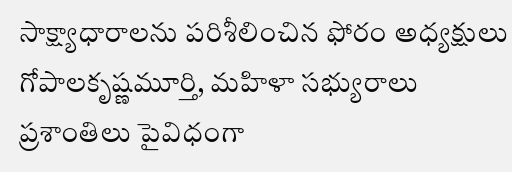సాక్ష్యాధారాలను పరిశీలించిన ఫోరం అధ్యక్షులు గోపాలకృష్ణమూర్తి, మహిళా సభ్యురాలు ప్రశాంతిలు పైవిధంగా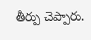తీర్పు చెప్పారు.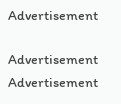Advertisement

Advertisement
Advertisement